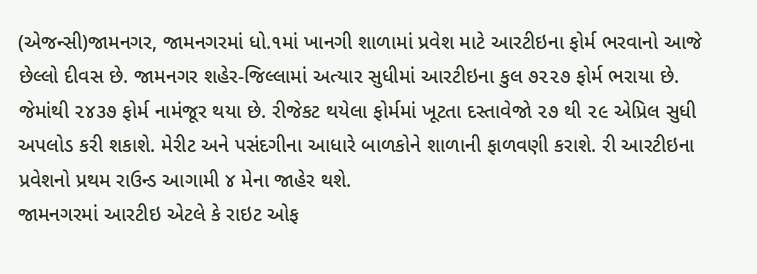(એજન્સી)જામનગર, જામનગરમાં ધો.૧માં ખાનગી શાળામાં પ્રવેશ માટે આરટીઇના ફોર્મ ભરવાનો આજે છેલ્લો દીવસ છે. જામનગર શહેર-જિલ્લામાં અત્યાર સુધીમાં આરટીઇના કુલ ૭૨૨૭ ફોર્મ ભરાયા છે. જેમાંથી ૨૪૩૭ ફોર્મ નામંજૂર થયા છે. રીજેકટ થયેલા ફોર્મમાં ખૂટતા દસ્તાવેજો ૨૭ થી ૨૯ એપ્રિલ સુધી અપલોડ કરી શકાશે. મેરીટ અને પસંદગીના આધારે બાળકોને શાળાની ફાળવણી કરાશે. રી આરટીઇના પ્રવેશનો પ્રથમ રાઉન્ડ આગામી ૪ મેના જાહેર થશે.
જામનગરમાં આરટીઇ એટલે કે રાઇટ ઓફ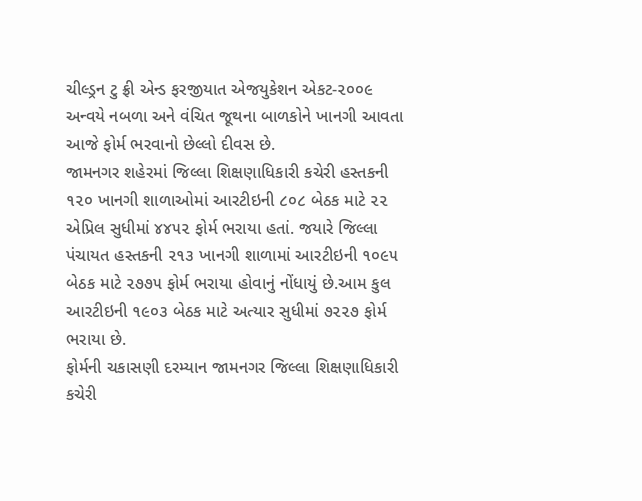ચીલ્ડ્રન ટુ ફ્રી એન્ડ ફરજીયાત એજયુકેશન એકટ-૨૦૦૯ અન્વયે નબળા અને વંચિત જૂથના બાળકોને ખાનગી આવતા આજે ફોર્મ ભરવાનો છેલ્લો દીવસ છે.
જામનગર શહેરમાં જિલ્લા શિક્ષણાધિકારી કચેરી હસ્તકની ૧૨૦ ખાનગી શાળાઓમાં આરટીઇની ૮૦૮ બેઠક માટે ૨૨ એપ્રિલ સુધીમાં ૪૪૫૨ ફોર્મ ભરાયા હતાં. જયારે જિલ્લા પંચાયત હસ્તકની ૨૧૩ ખાનગી શાળામાં આરટીઇની ૧૦૯૫ બેઠક માટે ૨૭૭૫ ફોર્મ ભરાયા હોવાનું નોંધાયું છે.આમ કુલ આરટીઇની ૧૯૦૩ બેઠક માટે અત્યાર સુધીમાં ૭૨૨૭ ફોર્મ ભરાયા છે.
ફોર્મની ચકાસણી દરમ્યાન જામનગર જિલ્લા શિક્ષણાધિકારી કચેરી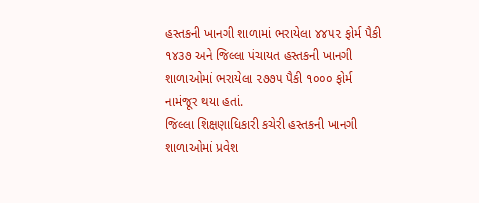હસ્તકની ખાનગી શાળામાં ભરાયેલા ૪૪૫૨ ફોર્મ પૈકી ૧૪૩૭ અને જિલ્લા પંચાયત હસ્તકની ખાનગી શાળાઓમાં ભરાયેલા ૨૭૭૫ પૈકી ૧૦૦૦ ફોર્મ નામંજૂર થયા હતાં.
જિલ્લા શિક્ષણાધિકારી કચેરી હસ્તકની ખાનગી શાળાઓમાં પ્રવેશ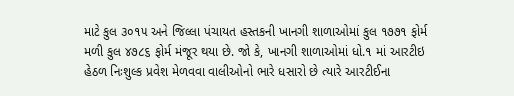માટે કુલ ૩૦૧૫ અને જિલ્લા પંચાયત હસ્તકની ખાનગી શાળાઓમાં કુલ ૧૭૭૧ ફોર્મ મળી કુલ ૪૭૮૬ ફોર્મ મંજૂર થયા છે. જો કે, ખાનગી શાળાઓમાં ધો.૧ માં આરટીઇ હેઠળ નિઃશુલ્ક પ્રવેશ મેળવવા વાલીઓનો ભારે ધસારો છે ત્યારે આરટીઈના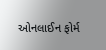ઓનલાઈન ફોર્મ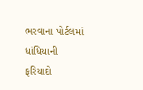ભરવાના પોર્ટલમાં ધાંધિયાની ફરિયાદો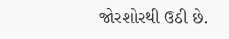જોરશોરથી ઉઠી છે.